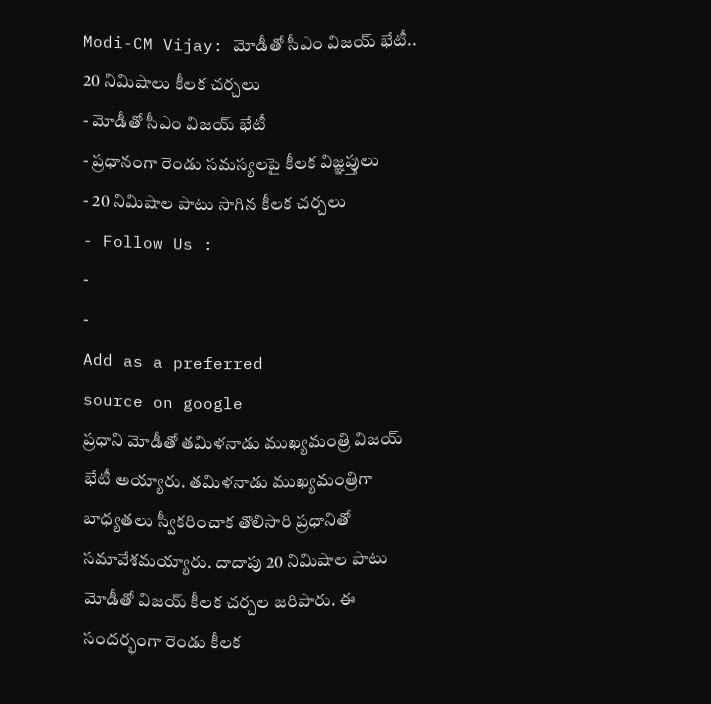Modi-CM Vijay: మోడీతో సీఎం విజయ్ భేటీ.. 20 నిమిషాలు కీలక చర్చలు
- మోడీతో సీఎం విజయ్ భేటీ
- ప్రధానంగా రెండు సమస్యలపై కీలక విజ్ఞప్తులు
- 20 నిమిషాల పాటు సాగిన కీలక చర్చలు
- Follow Us :
-
-
Add as a preferred
source on google
ప్రధాని మోడీతో తమిళనాడు ముఖ్యమంత్రి విజయ్ భేటీ అయ్యారు. తమిళనాడు ముఖ్యమంత్రిగా బాధ్యతలు స్వీకరించాక తొలిసారి ప్రధానితో సమావేశమయ్యారు. దాదాపు 20 నిమిషాల పాటు మోడీతో విజయ్ కీలక చర్చల జరిపారు. ఈ సందర్భంగా రెండు కీలక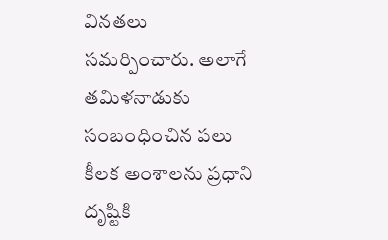వినతలు సమర్పించారు. అలాగే తమిళనాడుకు సంబంధించిన పలు కీలక అంశాలను ప్రధాని దృష్టికి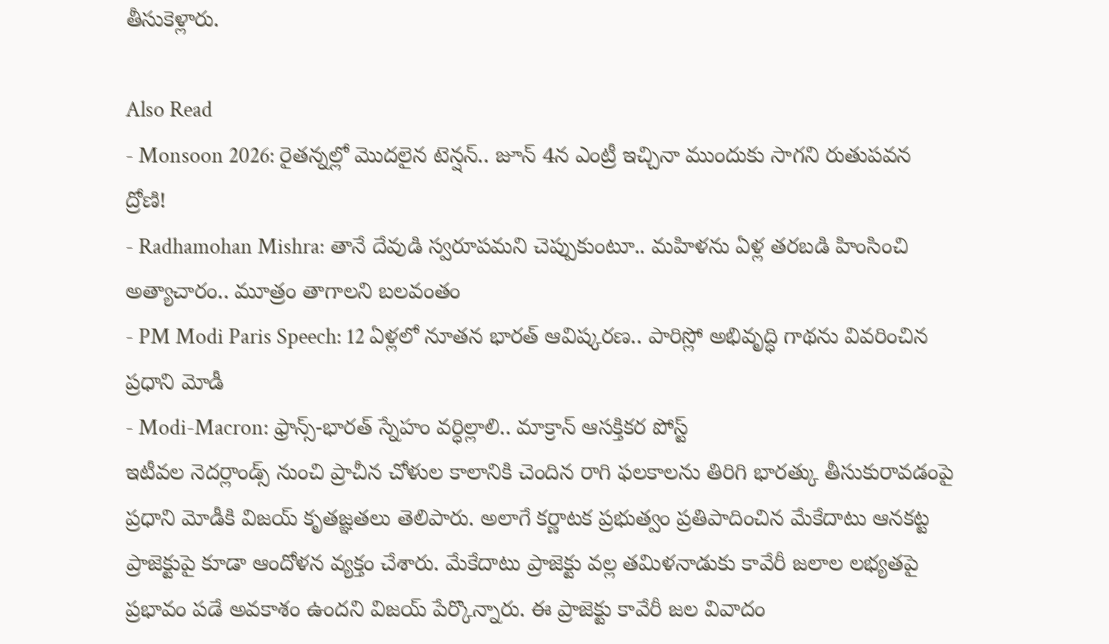తీసుకెళ్లారు.

Also Read
- Monsoon 2026: రైతన్నల్లో మొదలైన టెన్షన్.. జూన్ 4న ఎంట్రీ ఇచ్చినా ముందుకు సాగని రుతుపవన ద్రోణి!
- Radhamohan Mishra: తానే దేవుడి స్వరూపమని చెప్పుకుంటూ.. మహిళను ఏళ్ల తరబడి హింసించి అత్యాచారం.. మూత్రం తాగాలని బలవంతం
- PM Modi Paris Speech: 12 ఏళ్లలో నూతన భారత్ ఆవిష్కరణ.. పారిస్లో అభివృద్ధి గాథను వివరించిన ప్రధాని మోడీ
- Modi-Macron: ఫ్రాన్స్-భారత్ స్నేహం వర్ధిల్లాలి.. మాక్రాన్ ఆసక్తికర పోస్ట్
ఇటీవల నెదర్లాండ్స్ నుంచి ప్రాచీన చోళుల కాలానికి చెందిన రాగి ఫలకాలను తిరిగి భారత్కు తీసుకురావడంపై ప్రధాని మోడీకి విజయ్ కృతజ్ఞతలు తెలిపారు. అలాగే కర్ణాటక ప్రభుత్వం ప్రతిపాదించిన మేకేదాటు ఆనకట్ట ప్రాజెక్టుపై కూడా ఆందోళన వ్యక్తం చేశారు. మేకేదాటు ప్రాజెక్టు వల్ల తమిళనాడుకు కావేరీ జలాల లభ్యతపై ప్రభావం పడే అవకాశం ఉందని విజయ్ పేర్కొన్నారు. ఈ ప్రాజెక్టు కావేరీ జల వివాదం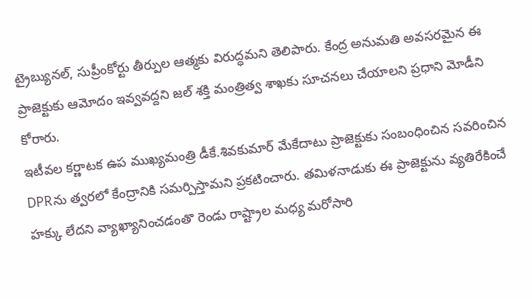ట్రైబ్యునల్, సుప్రీంకోర్టు తీర్పుల ఆత్మకు విరుద్ధమని తెలిపారు. కేంద్ర అనుమతి అవసరమైన ఈ ప్రాజెక్టుకు ఆమోదం ఇవ్వవద్దని జల్ శక్తి మంత్రిత్వ శాఖకు సూచనలు చేయాలని ప్రధాని మోడీని కోరారు.
ఇటీవల కర్ణాటక ఉప ముఖ్యమంత్రి డీకే.శివకుమార్ మేకేదాటు ప్రాజెక్టుకు సంబంధించిన సవరించిన DPRను త్వరలో కేంద్రానికి సమర్పిస్తామని ప్రకటించారు. తమిళనాడుకు ఈ ప్రాజెక్టును వ్యతిరేకించే హక్కు లేదని వ్యాఖ్యానించడంతొ రెండు రాష్ట్రాల మధ్య మరోసారి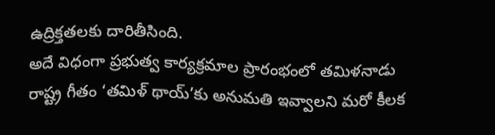ఉద్రిక్తతలకు దారితీసింది.
అదే విధంగా ప్రభుత్వ కార్యక్రమాల ప్రారంభంలో తమిళనాడు రాష్ట్ర గీతం ‘తమిళ్ థాయ్’కు అనుమతి ఇవ్వాలని మరో కీలక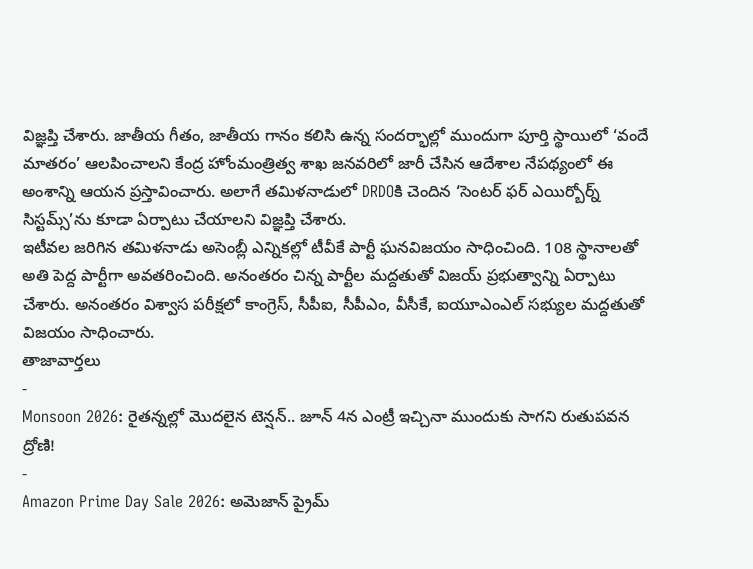విజ్ఞప్తి చేశారు. జాతీయ గీతం, జాతీయ గానం కలిసి ఉన్న సందర్భాల్లో ముందుగా పూర్తి స్థాయిలో ‘వందే మాతరం’ ఆలపించాలని కేంద్ర హోంమంత్రిత్వ శాఖ జనవరిలో జారీ చేసిన ఆదేశాల నేపథ్యంలో ఈ అంశాన్ని ఆయన ప్రస్తావించారు. అలాగే తమిళనాడులో DRDOకి చెందిన ‘సెంటర్ ఫర్ ఎయిర్బోర్న్ సిస్టమ్స్’ను కూడా ఏర్పాటు చేయాలని విజ్ఞప్తి చేశారు.
ఇటీవల జరిగిన తమిళనాడు అసెంబ్లీ ఎన్నికల్లో టీవీకే పార్టీ ఘనవిజయం సాధించింది. 108 స్థానాలతో అతి పెద్ద పార్టీగా అవతరించింది. అనంతరం చిన్న పార్టీల మద్దతుతో విజయ్ ప్రభుత్వాన్ని ఏర్పాటు చేశారు. అనంతరం విశ్వాస పరీక్షలో కాంగ్రెస్, సీపీఐ, సీపీఎం, వీసీకే, ఐయూఎంఎల్ సభ్యుల మద్దతుతో విజయం సాధించారు.
తాజావార్తలు
-
Monsoon 2026: రైతన్నల్లో మొదలైన టెన్షన్.. జూన్ 4న ఎంట్రీ ఇచ్చినా ముందుకు సాగని రుతుపవన ద్రోణి!
-
Amazon Prime Day Sale 2026: అమెజాన్ ప్రైమ్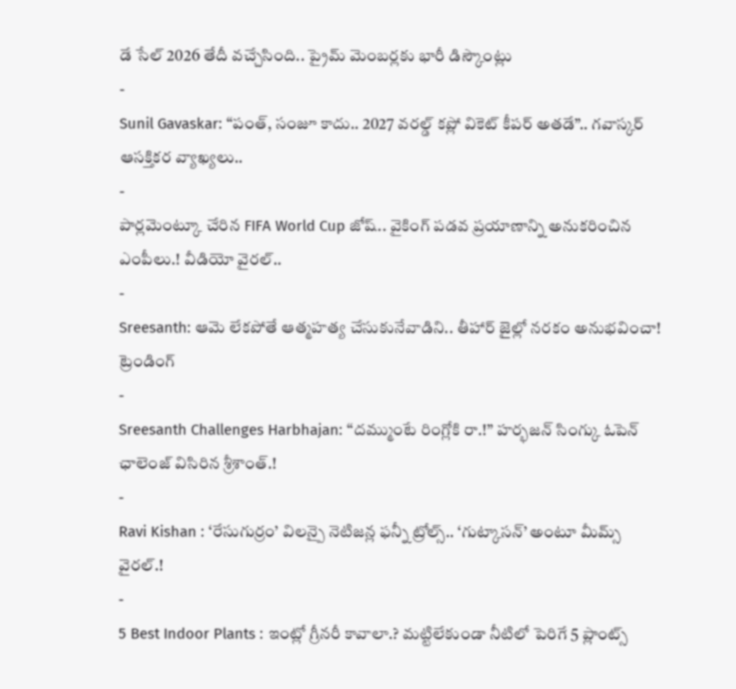డే సేల్ 2026 తేదీ వచ్చేసింది.. ప్రైమ్ మెంబర్లకు భారీ డిస్కౌంట్లు
-
Sunil Gavaskar: “పంత్, సంజూ కాదు.. 2027 వరల్డ్ కప్లో వికెట్ కీపర్ అతడే”.. గవాస్కర్ ఆసక్తికర వ్యాఖ్యలు..
-
పార్లమెంట్కూ చేరిన FIFA World Cup జోష్.. వైకింగ్ పడవ ప్రయాణాన్ని అనుకరించిన ఎంపీలు.! వీడియో వైరల్..
-
Sreesanth: ఆమె లేకపోతే ఆత్మహత్య చేసుకునేవాడిని.. తీహార్ జైల్లో నరకం అనుభవించా!
ట్రెండింగ్
-
Sreesanth Challenges Harbhajan: “దమ్ముంటే రింగ్లోకి రా.!” హర్భజన్ సింగ్కు ఓపెన్ ఛాలెంజ్ విసిరిన శ్రీశాంత్.!
-
Ravi Kishan : ‘రేసుగుర్రం’ విలన్పై నెటిజన్ల ఫన్నీ ట్రోల్స్.. ‘గుట్కాసన్’ అంటూ మీమ్స్ వైరల్.!
-
5 Best Indoor Plants : ఇంట్లో గ్రీనరీ కావాలా.? మట్టిలేకుండా నీటిలో పెరిగే 5 ప్లాంట్స్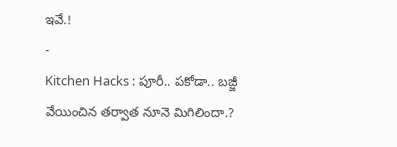ఇవే.!
-
Kitchen Hacks : పూరీ.. పకోడా.. బజ్జీ వేయించిన తర్వాత నూనె మిగిలిందా.?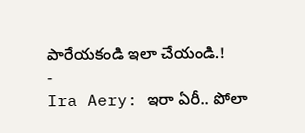పారేయకండి ఇలా చేయండి.!
-
Ira Aery: ఇరా ఏరీ.. పోలా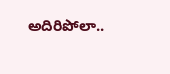అదిరిపోలా..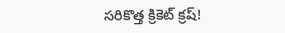సరికొత్త క్రికెట్ క్రష్!